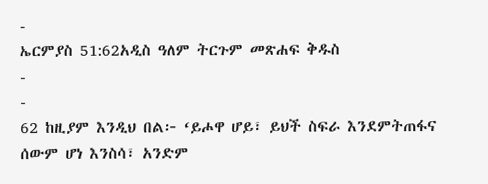-
ኤርምያስ 51:62አዲስ ዓለም ትርጉም መጽሐፍ ቅዱስ
-
-
62 ከዚያም እንዲህ በል፦ ‘ይሖዋ ሆይ፣ ይህች ስፍራ እንደምትጠፋና ሰውም ሆነ እንስሳ፣ አንድም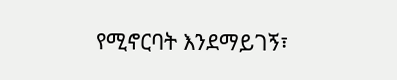የሚኖርባት እንደማይገኝ፣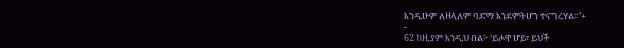እንዲሁም ለዘላለም ባድማ እንደምትሆን ተናግረሃል።’+
-
62 ከዚያም እንዲህ በል፦ ‘ይሖዋ ሆይ፣ ይህች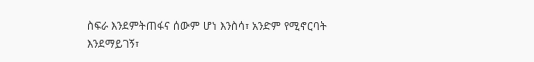ስፍራ እንደምትጠፋና ሰውም ሆነ እንስሳ፣ አንድም የሚኖርባት እንደማይገኝ፣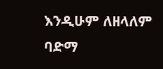እንዲሁም ለዘላለም ባድማ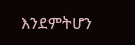እንደምትሆን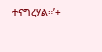ተናግረሃል።’+